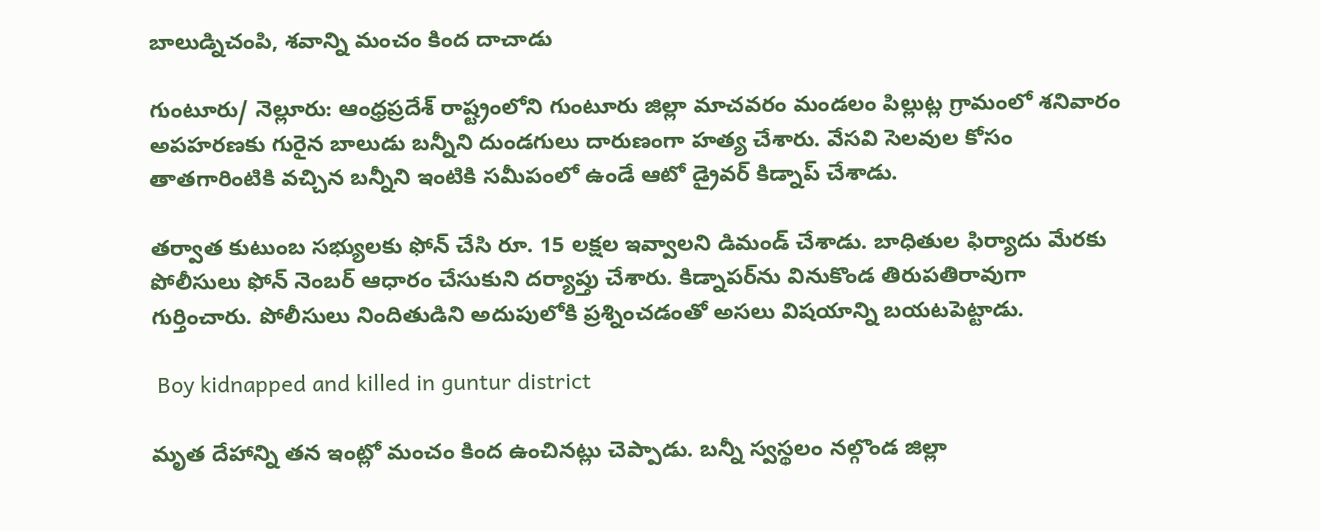బాలుడ్నిచంపి, శవాన్ని మంచం కింద దాచాడు

గుంటూరు/ నెల్లూరు: ఆంధ్రప్రదేశ్ రాష్ట్రంలోని గుంటూరు జిల్లా మాచవరం మండలం పిల్లుట్ల గ్రామంలో శనివారం అపహరణకు గురైన బాలుడు బన్నీని దుండగులు దారుణంగా హత్య చేశారు. వేసవి సెలవుల కోసం తాతగారింటికి వచ్చిన బన్నీని ఇంటికి సమీపంలో ఉండే ఆటో డ్రైవర్‌ కిడ్నాప్‌ చేశాడు.

తర్వాత కుటుంబ సభ్యులకు ఫోన్‌ చేసి రూ. 15 లక్షల ఇవ్వాలని డిమండ్‌ చేశాడు. బాధితుల ఫిర్యాదు మేరకు పోలీసులు ఫోన్‌ నెంబర్‌ ఆధారం చేసుకుని దర్యాప్తు చేశారు. కిడ్నాపర్‌‌ను వినుకొండ తిరుపతిరావుగా గుర్తించారు. పోలీసులు నిందితుడిని అదుపులోకి ప్రశ్నించడంతో అసలు విషయాన్ని బయటపెట్టాడు.

 Boy kidnapped and killed in guntur district

మృత దేహాన్ని తన ఇంట్లో మంచం కింద ఉంచినట్లు చెప్పాడు. బన్నీ స్వస్థలం నల్గొండ జిల్లా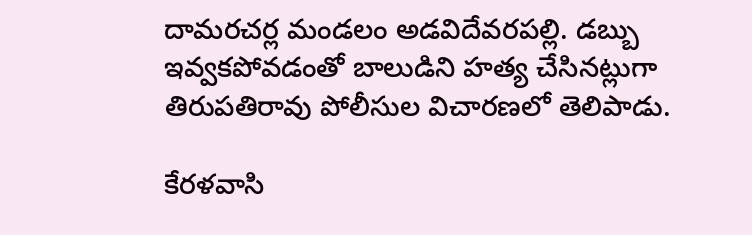దామరచర్ల మండలం అడవిదేవరపల్లి. డబ్బు ఇవ్వకపోవడంతో బాలుడిని హత్య చేసినట్లుగా తిరుపతిరావు పోలీసుల విచారణలో తెలిపాడు.

కేరళవాసి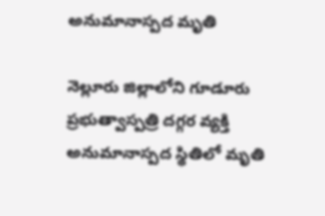అనుమానాస్పద మృతి

నెల్లూరు జిల్లాలోని గూడూరు ప్రభుత్వాస్పత్రి దగ్గర వ్యక్తి అనుమానాస్పద స్థితిలో మృతి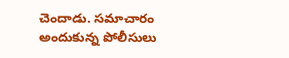చెందాడు. సమాచారం అందుకున్న పోలీసులు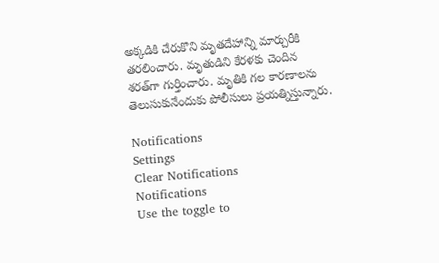అక్కడికి చేరుకొని మృతదేహాన్ని మార్చురీకి తరలించారు. మృతుడిని కేరళకు చెందిన శరత్‌గా గుర్తించారు. మృతికి గల కారణాలను తెలుసుకునేందుకు పోలీసులు ప్రయత్నిస్తున్నారు.

Notifications
Settings
Clear Notifications
Notifications
Use the toggle to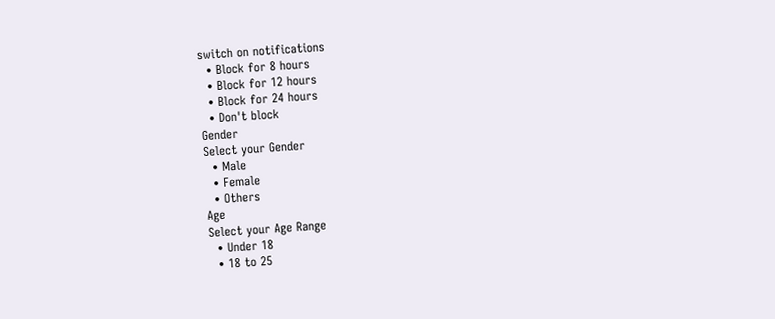switch on notifications
  • Block for 8 hours
  • Block for 12 hours
  • Block for 24 hours
  • Don't block
Gender
Select your Gender
  • Male
  • Female
  • Others
Age
Select your Age Range
  • Under 18
  • 18 to 25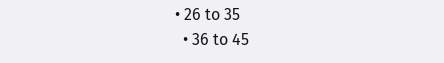• 26 to 35
  • 36 to 45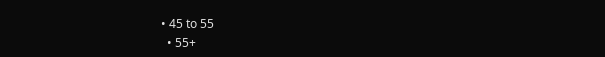• 45 to 55
  • 55+